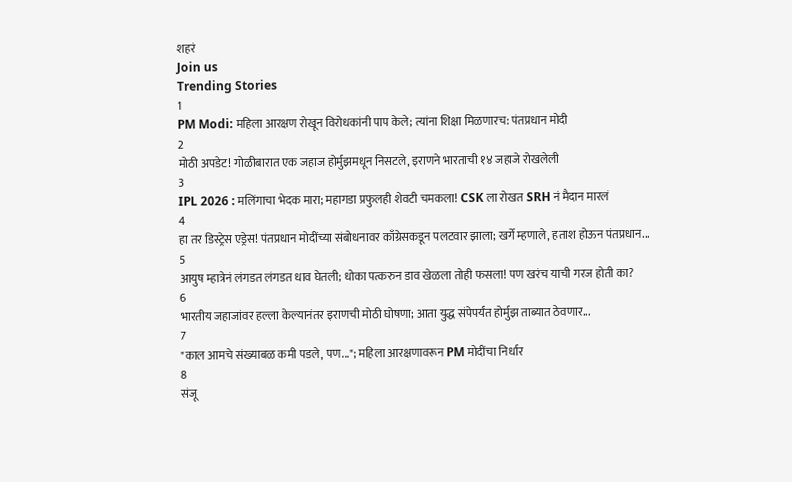शहरं
Join us
Trending Stories
1
PM Modi: महिला आरक्षण रोखून विरोधकांनी पाप केले; त्यांना शिक्षा मिळणारच: पंतप्रधान मोदी
2
मोठी अपडेट! गोळीबारात एक जहाज होर्मुझमधून निसटले, इराणने भारताची १४ जहाजे रोखलेली
3
IPL 2026 : मलिंगाचा भेदक मारा; महागडा प्रफुलही शेवटी चमकला! CSK ला रोखत SRH नं मैदान मारलं
4
हा तर डिस्ट्रेस एड्रेस! पंतप्रधान मोदींच्या संबोधनावर काँग्रेसकडून पलटवार झाला; खर्गे म्हणाले, हताश होऊन पंतप्रधान...
5
आयुष म्हात्रेनं लंगडत लंगडत धाव घेतली; धोका पत्करुन डाव खेळला तोही फसला! पण खरंच याची गरज होती का?
6
भारतीय जहाजांवर हल्ला केल्यानंतर इराणची मोठी घोषणा; आता युद्ध संपेपर्यंत होर्मुझ ताब्यात ठेवणार...
7
"काल आमचे संख्याबळ कमी पडले, पण..."; महिला आरक्षणावरून PM मोदींचा निर्धार
8
संजू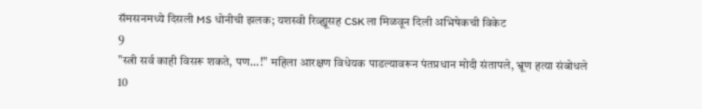सॅमसनमध्ये दिसली MS धोनीची झलक; यशस्वी रिव्ह्यूसह CSK ला मिळवून दिली अभिषेकची विकेट
9
"स्त्री सर्व काही विसरू शकते, पण...!" महिला आरक्षण विधेयक पाडल्यावरून पंतप्रधान मोदी संतापले, भ्रूण हत्या संबोधले
10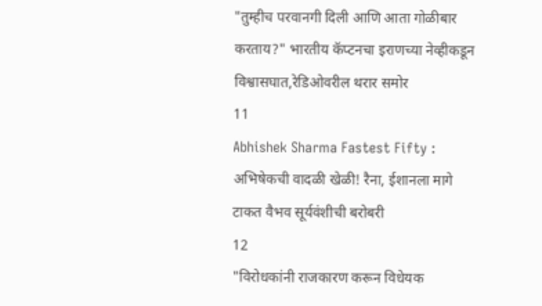"तुम्हीच परवानगी दिली आणि आता गोळीबार करताय?" भारतीय कॅप्टनचा इराणच्या नेव्हीकडून विश्वासघात,रेडिओवरील थरार समोर
11
Abhishek Sharma Fastest Fifty : अभिषेकची वादळी खेळी! रैना, ईशानला मागे टाकत वैभव सूर्यवंशीची बरोबरी
12
"विरोधकांनी राजकारण करून विधेयक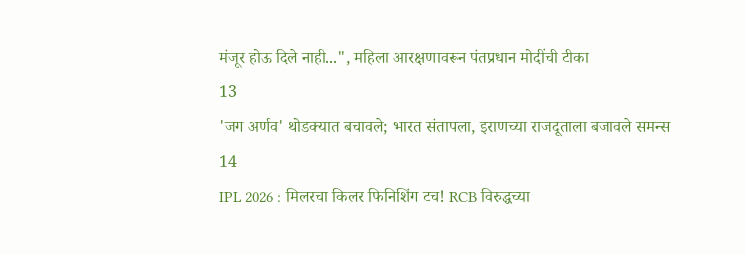मंजूर होऊ दिले नाही...", महिला आरक्षणावरून पंतप्रधान मोदींची टीका
13
'जग अर्णव' थोडक्यात बचावले; भारत संतापला, इराणच्या राजदूताला बजावले समन्स
14
IPL 2026 : मिलरचा किलर फिनिशिंग टच! RCB विरुद्धच्या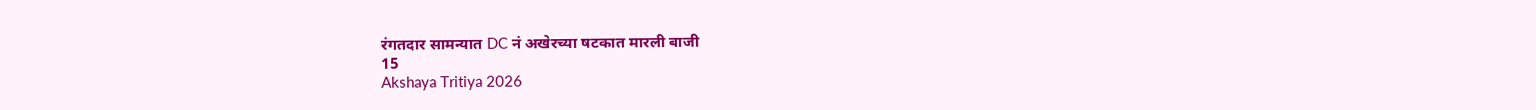रंगतदार सामन्यात DC नं अखेरच्या षटकात मारली बाजी
15
Akshaya Tritiya 2026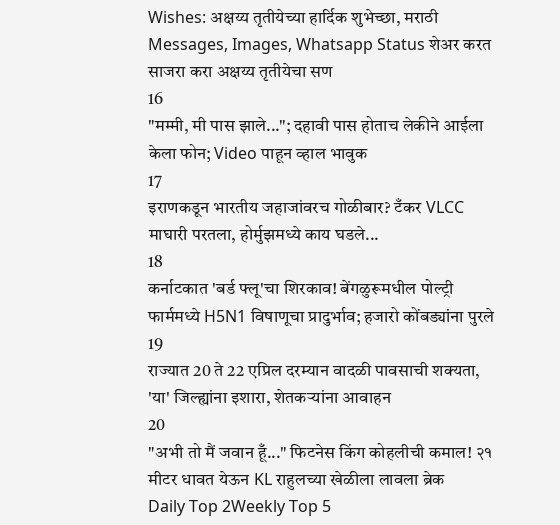Wishes: अक्षय्य तृतीयेच्या हार्दिक शुभेच्छा, मराठी Messages, Images, Whatsapp Status शेअर करत साजरा करा अक्षय्य तृतीयेचा सण
16
"मम्मी, मी पास झाले..."; दहावी पास होताच लेकीने आईला केला फोन; Video पाहून व्हाल भावुक
17
इराणकडून भारतीय जहाजांवरच गोळीबार? टँकर VLCC माघारी परतला, होर्मुझमध्ये काय घडले...
18
कर्नाटकात 'बर्ड फ्लू'चा शिरकाव! बेंगळुरूमधील पोल्ट्री फार्ममध्ये H5N1 विषाणूचा प्रादुर्भाव; हजारो कोंबड्यांना पुरले
19
राज्यात 20 ते 22 एप्रिल दरम्यान वादळी पावसाची शक्यता, 'या' जिल्ह्यांना इशारा, शेतकऱ्यांना आवाहन
20
"अभी तो मैं जवान हूँ..." फिटनेस किंग कोहलीची कमाल! २१ मीटर धावत येऊन KL राहुलच्या खेळीला लावला ब्रेक
Daily Top 2Weekly Top 5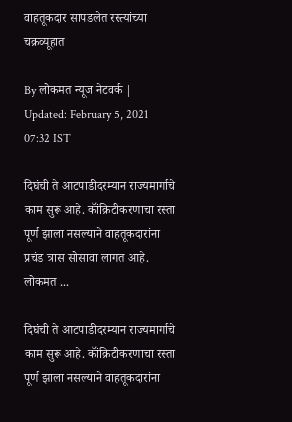वाहतूकदार सापडलेत रस्त्यांच्या चक्रव्यूहात

By लोकमत न्यूज नेटवर्क | Updated: February 5, 2021 07:32 IST

दिघंची ते आटपाडीदरम्यान राज्यमार्गाचे काम सुरू आहे. कॉंक्रिटीकरणाचा रस्ता पूर्ण झाला नसल्याने वाहतूकदारांना प्रचंड त्रास सोसावा लागत आहे. लोकमत ...

दिघंची ते आटपाडीदरम्यान राज्यमार्गाचे काम सुरू आहे. कॉंक्रिटीकरणाचा रस्ता पूर्ण झाला नसल्याने वाहतूकदारांना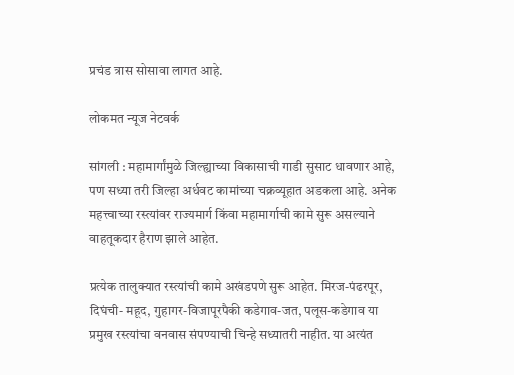प्रचंड त्रास सोसावा लागत आहे.

लोकमत न्यूज नेटवर्क

सांगली : महामार्गांमुळे जिल्ह्याच्या विकासाची गाडी सुसाट धावणार आहे, पण सध्या तरी जिल्हा अर्धवट कामांच्या चक्रव्यूहात अडकला आहे. अनेक महत्त्वाच्या रस्त्यांवर राज्यमार्ग किंवा महामार्गाची कामे सुरू असल्याने वाहतूकदार हैराण झाले आहेत.

प्रत्येक तालुक्यात रस्त्यांची कामे अखंडपणे सुरू आहेत. मिरज-पंढरपूर, दिघंची- महूद, गुहागर-विजापूरपैकी कडेगाव-जत, पलूस-कडेगाव या प्रमुख रस्त्यांचा वनवास संपण्याची चिन्हे सध्यातरी नाहीत. या अत्यंत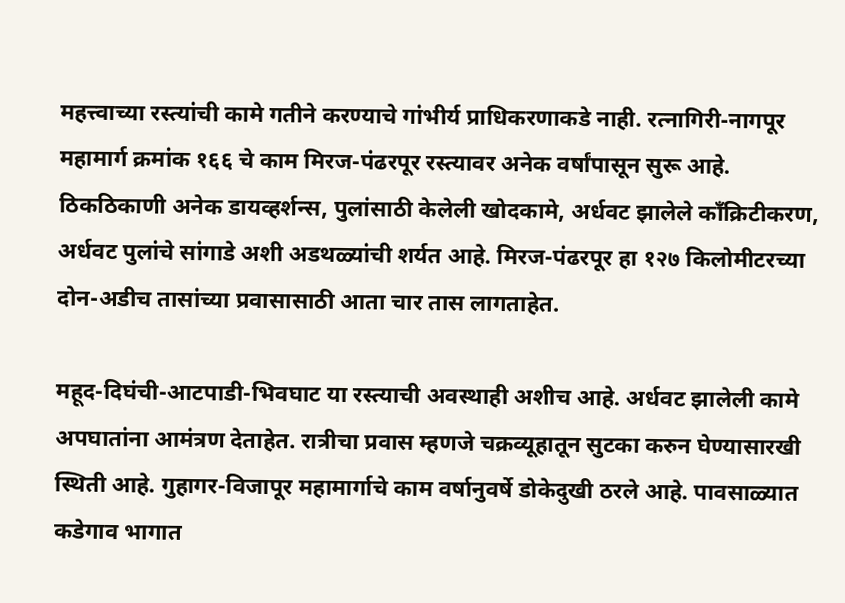महत्त्वाच्या रस्त्यांची कामे गतीने करण्याचे गांभीर्य प्राधिकरणाकडे नाही. रत्नागिरी-नागपूर महामार्ग क्रमांक १६६ चे काम मिरज-पंढरपूर रस्त्यावर अनेक वर्षांपासून सुरू आहे. ठिकठिकाणी अनेक डायव्हर्शन्स, पुलांसाठी केलेली खोदकामे, अर्धवट झालेले कॉंक्रिटीकरण, अर्धवट पुलांचे सांगाडे अशी अडथळ्यांची शर्यत आहे. मिरज-पंढरपूर हा १२७ किलोमीटरच्या दोन-अडीच तासांच्या प्रवासासाठी आता चार तास लागताहेत.

महूद-दिघंची-आटपाडी-भिवघाट या रस्त्याची अवस्थाही अशीच आहे. अर्धवट झालेली कामे अपघातांना आमंत्रण देताहेत. रात्रीचा प्रवास म्हणजे चक्रव्यूहातून सुटका करुन घेण्यासारखी स्थिती आहे. गुहागर-विजापूर महामार्गाचे काम वर्षानुवर्षे डोकेदुखी ठरले आहे. पावसाळ्यात कडेगाव भागात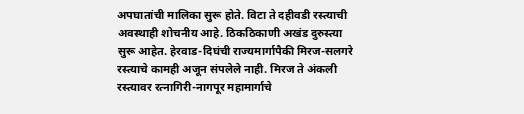अपघातांची मालिका सुरू होते. विटा ते दहीवडी रस्त्याची अवस्थाही शोचनीय आहे. ठिकठिकाणी अखंड दुरुस्त्या सुरू आहेत. हेरवाड-दिघंची राज्यमार्गापैकी मिरज-सलगरे रस्त्याचे कामही अजून संपलेले नाही. मिरज ते अंकली रस्त्यावर रत्नागिरी-नागपूर महामार्गाचे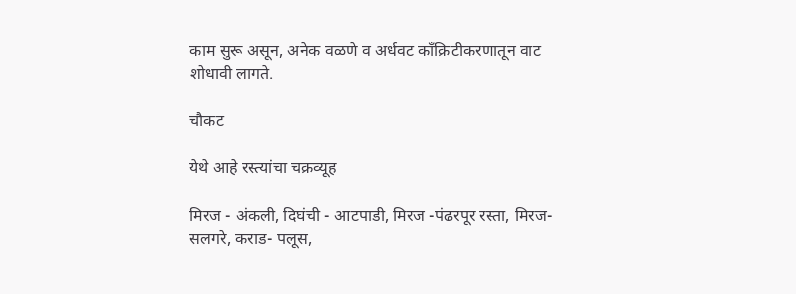काम सुरू असून, अनेक वळणे व अर्धवट कॉंक्रिटीकरणातून वाट शोधावी लागते.

चौकट

येथे आहे रस्त्यांचा चक्रव्यूह

मिरज - अंकली, दिघंची - आटपाडी, मिरज -पंढरपूर रस्ता, मिरज- सलगरे, कराड- पलूस,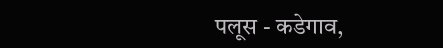पलूस - कडेगाव,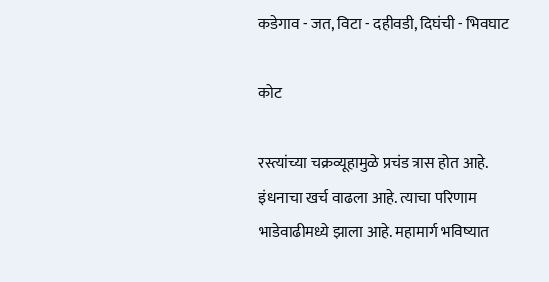कडेगाव - जत, विटा - दहीवडी, दिघंची - भिवघाट

कोट

रस्त्यांच्या चक्रव्यूहामुळे प्रचंड त्रास होत आहे. इंधनाचा खर्च वाढला आहे. त्याचा परिणाम भाडेवाढीमध्ये झाला आहे. महामार्ग भविष्यात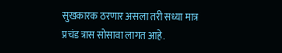सुखकारक ठरणार असला तरी सध्या मात्र प्रचंड त्रास सोसावा लागत आहे.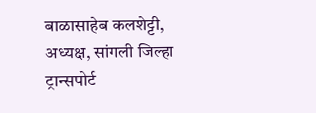बाळासाहेब कलशेट्टी, अध्यक्ष, सांगली जिल्हा ट्रान्सपोर्ट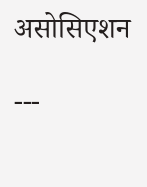असोसिएशन

---